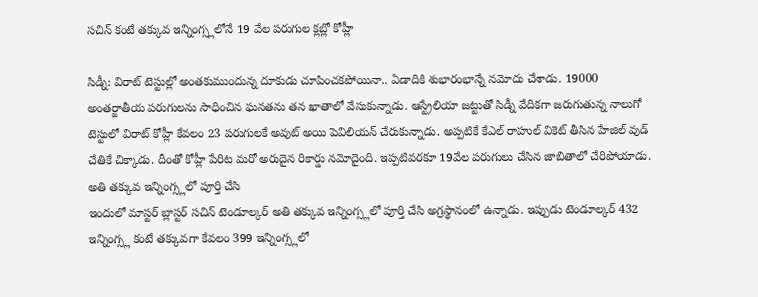సచిన్ కంటే తక్కువ ఇన్నింగ్స్లలోనే 19 వేల పరుగుల క్లబ్లో కోహ్లీ

సిడ్నీ: విరాట్ టెస్టుల్లో అంతకుముందున్న దూకుడు చూపించకపోయినా.. ఏడాదికి శుభారంభాన్నే నమోదు చేశాడు. 19000 అంతర్జాతీయ పరుగులను సాధించిన ఘనతను తన ఖాతాలో వేసుకున్నాడు. ఆస్ట్రేలియా జట్టుతో సిడ్నీ వేదికగా జరుగుతున్న నాలుగో టెస్టులో విరాట్ కోహ్లీ కేవలం 23 పరుగులకే అవుట్ అయి పెవిలియన్ చేరుకున్నాడు. అప్పటికే కేఎల్ రాహుల్ వికెట్ తీసిన హేజిల్ వుడ్ చేతికే చిక్కాడు. దీంతో కోహ్లీ పేరిట మరో అరుదైన రికార్డు నమోదైంది. ఇప్పటివరకూ 19వేల పరుగులు చేసిన జాబితాలో చేరిపోయాడు.
అతి తక్కువ ఇన్నింగ్స్లలో పూర్తి చేసి
ఇందులో మాస్టర్ బ్లాస్టర్ సచిన్ టెండూల్కర్ అతి తక్కువ ఇన్నింగ్స్లలో పూర్తి చేసి అగ్రస్థానంలో ఉన్నాడు. ఇప్పుడు టెండూల్కర్ 432 ఇన్నింగ్స్ల కంటే తక్కువగా కేవలం 399 ఇన్నింగ్స్లలో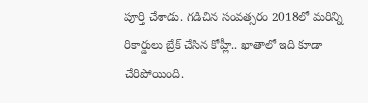పూర్తి చేశాడు. గడిచిన సంవత్సరం 2018లో మరిన్ని రికార్డులు బ్రేక్ చేసిన కోహ్లీ.. ఖాతాలో ఇది కూడా చేరిపోయింది.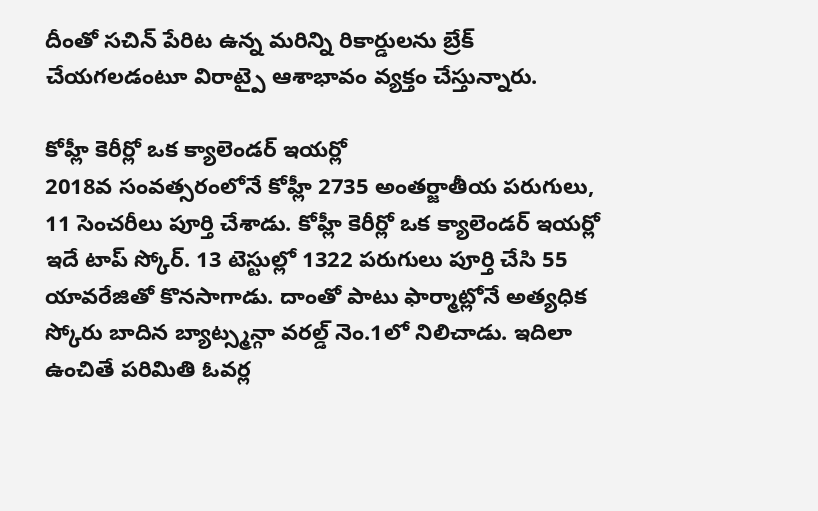దీంతో సచిన్ పేరిట ఉన్న మరిన్ని రికార్డులను బ్రేక్ చేయగలడంటూ విరాట్పై ఆశాభావం వ్యక్తం చేస్తున్నారు.

కోహ్లీ కెరీర్లో ఒక క్యాలెండర్ ఇయర్లో
2018వ సంవత్సరంలోనే కోహ్లీ 2735 అంతర్జాతీయ పరుగులు, 11 సెంచరీలు పూర్తి చేశాడు. కోహ్లీ కెరీర్లో ఒక క్యాలెండర్ ఇయర్లో ఇదే టాప్ స్కోర్. 13 టెస్టుల్లో 1322 పరుగులు పూర్తి చేసి 55 యావరేజితో కొనసాగాడు. దాంతో పాటు ఫార్మాట్లోనే అత్యధిక స్కోరు బాదిన బ్యాట్స్మన్గా వరల్డ్ నెం.1లో నిలిచాడు. ఇదిలా ఉంచితే పరిమితి ఓవర్ల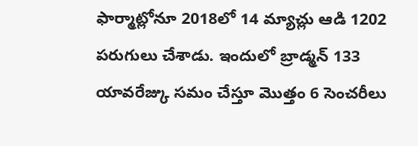ఫార్మాట్లోనూ 2018లో 14 మ్యాచ్లు ఆడి 1202 పరుగులు చేశాడు. ఇందులో బ్రాడ్మన్ 133 యావరేజ్కు సమం చేస్తూ మొత్తం 6 సెంచరీలు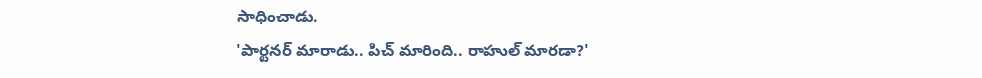సాధించాడు.
'పార్టనర్ మారాడు.. పిచ్ మారింది.. రాహుల్ మారడా?'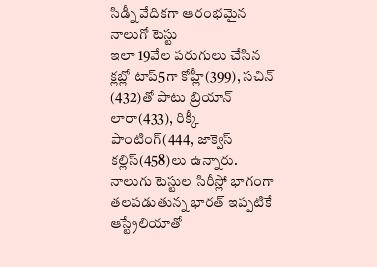సిడ్నీ వేదికగా ఆరంభమైన నాలుగో టెస్టు
ఇలా 19వేల పరుగులు చేసిన క్లబ్లో టాప్5గా కోహ్లీ(399), సచిన్ (432)తో పాటు బ్రియాన్ లారా(433), రిక్కీ పాంటింగ్(444, జాక్వెస్ కల్లిస్(458)లు ఉన్నారు. నాలుగు టెస్టుల సిరీస్లో భాగంగా తలపడుతున్న భారత్ ఇప్పటికే ఆస్ట్రేలియాతో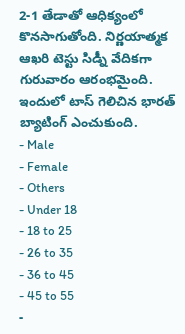2-1 తేడాతో ఆధిక్యంలో కొనసాగుతోంది. నిర్ణయాత్మక ఆఖరి టెస్టు సిడ్నీ వేదికగా గురువారం ఆరంభమైంది. ఇందులో టాస్ గెలిచిన భారత్ బ్యాటింగ్ ఎంచుకుంది.
- Male
- Female
- Others
- Under 18
- 18 to 25
- 26 to 35
- 36 to 45
- 45 to 55
-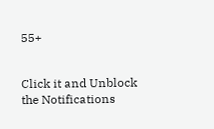55+


Click it and Unblock the Notifications